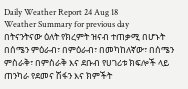Daily Weather Report 24 Aug 18
Weather Summary for previous day
በትናንትናው ዕለት የክረምት ዝናብ ተጠቃሚ በሆኑት በሰሜን ምዕራብ፣ በምዕራብ፣ በመካከለኛው፣ በሰሜን ምስራቅ፣ በምስራቅ እና ደቡብ የሀገሪቱ ክፍሎች ላይ ጠንካራ የደመና ሽፋን እና ክምችት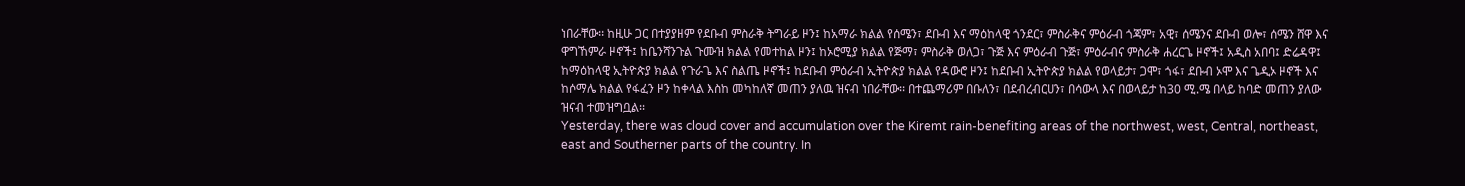ነበራቸው፡፡ ከዚሁ ጋር በተያያዘም የደቡብ ምስራቅ ትግራይ ዞን፤ ከአማራ ክልል የሰሜን፣ ደቡብ እና ማዕከላዊ ጎንደር፣ ምስራቅና ምዕራብ ጎጃም፣ አዊ፣ ሰሜንና ደቡብ ወሎ፣ ሰሜን ሸዋ እና ዋግኸምራ ዞኖች፤ ከቤንሻንጉል ጉሙዝ ክልል የመተከል ዞን፤ ከኦሮሚያ ክልል የጅማ፣ ምስራቅ ወለጋ፣ ጉጅ እና ምዕራብ ጉጅ፣ ምዕራብና ምስራቅ ሐረርጌ ዞኖች፤ አዲስ አበባ፤ ድሬዳዋ፤ ከማዕከላዊ ኢትዮጵያ ክልል የጉራጌ እና ስልጤ ዞኖች፤ ከደቡብ ምዕራብ ኢትዮጵያ ክልል የዳውሮ ዞን፤ ከደቡብ ኢትዮጵያ ክልል የወላይታ፣ ጋሞ፣ ጎፋ፣ ደቡብ ኦሞ እና ጌዲኦ ዞኖች እና ከሶማሌ ክልል የፋፈን ዞን ከቀላል እስከ መካከለኛ መጠን ያለዉ ዝናብ ነበራቸው፡፡ በተጨማሪም በቡለን፣ በደብረብርሀን፣ በሳውላ እና በወላይታ ከ30 ሚ.ሜ በላይ ከባድ መጠን ያለው ዝናብ ተመዝግቧል፡፡
Yesterday, there was cloud cover and accumulation over the Kiremt rain-benefiting areas of the northwest, west, Central, northeast, east and Southerner parts of the country. In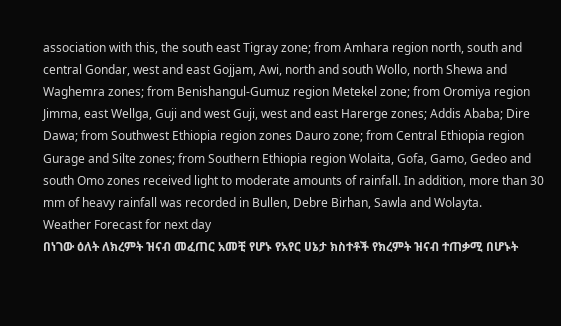association with this, the south east Tigray zone; from Amhara region north, south and central Gondar, west and east Gojjam, Awi, north and south Wollo, north Shewa and Waghemra zones; from Benishangul-Gumuz region Metekel zone; from Oromiya region Jimma, east Wellga, Guji and west Guji, west and east Harerge zones; Addis Ababa; Dire Dawa; from Southwest Ethiopia region zones Dauro zone; from Central Ethiopia region Gurage and Silte zones; from Southern Ethiopia region Wolaita, Gofa, Gamo, Gedeo and south Omo zones received light to moderate amounts of rainfall. In addition, more than 30 mm of heavy rainfall was recorded in Bullen, Debre Birhan, Sawla and Wolayta.
Weather Forecast for next day
በነገው ዕለት ለክረምት ዝናብ መፈጠር አመቺ የሆኑ የአየር ሀኔታ ክስተቶች የክረምት ዝናብ ተጠቃሚ በሆኑት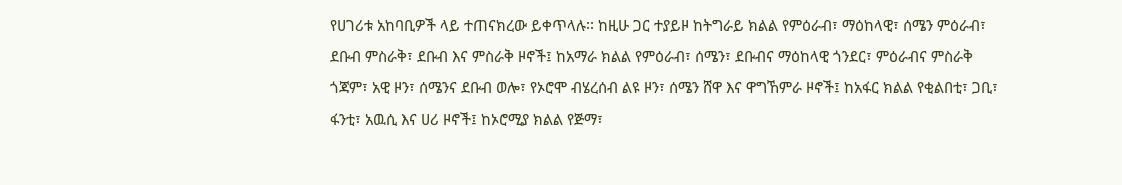የሀገሪቱ አከባቢዎች ላይ ተጠናክረው ይቀጥላሉ፡፡ ከዚሁ ጋር ተያይዞ ከትግራይ ክልል የምዕራብ፣ ማዕከላዊ፣ ሰሜን ምዕራብ፣ ደቡብ ምስራቅ፣ ደቡብ እና ምስራቅ ዞኖች፤ ከአማራ ክልል የምዕራብ፣ ሰሜን፣ ደቡብና ማዕከላዊ ጎንደር፣ ምዕራብና ምስራቅ ጎጃም፣ አዊ ዞን፣ ሰሜንና ደቡብ ወሎ፣ የኦሮሞ ብሄረሰብ ልዩ ዞን፣ ሰሜን ሸዋ እና ዋግኸምራ ዞኖች፤ ከአፋር ክልል የቂልበቲ፣ ጋቢ፣ ፋንቲ፣ አዉሲ እና ሀሪ ዞኖች፤ ከኦሮሚያ ክልል የጅማ፣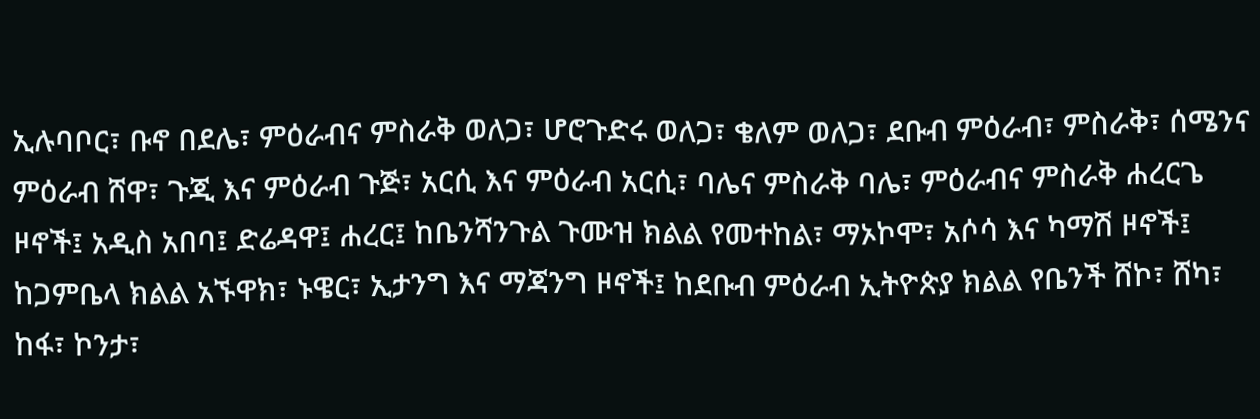ኢሉባቦር፣ ቡኖ በደሌ፣ ምዕራብና ምስራቅ ወለጋ፣ ሆሮጉድሩ ወለጋ፣ ቄለም ወለጋ፣ ደቡብ ምዕራብ፣ ምስራቅ፣ ሰሜንና ምዕራብ ሸዋ፣ ጉጂ እና ምዕራብ ጉጅ፣ አርሲ እና ምዕራብ አርሲ፣ ባሌና ምስራቅ ባሌ፣ ምዕራብና ምስራቅ ሐረርጌ ዞኖች፤ አዲስ አበባ፤ ድሬዳዋ፤ ሐረር፤ ከቤንሻንጉል ጉሙዝ ክልል የመተከል፣ ማኦኮሞ፣ አሶሳ እና ካማሽ ዞኖች፤ ከጋምቤላ ክልል አኙዋክ፣ ኑዌር፣ ኢታንግ እና ማጃንግ ዞኖች፤ ከደቡብ ምዕራብ ኢትዮጵያ ክልል የቤንች ሸኮ፣ ሸካ፣ ከፋ፣ ኮንታ፣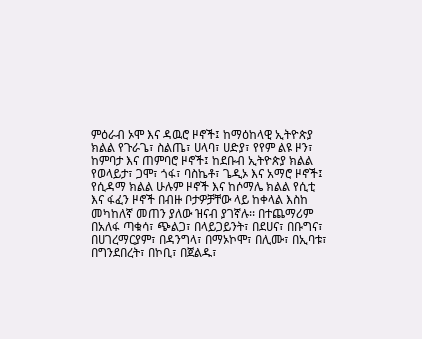ምዕራብ ኦሞ እና ዳዉሮ ዞኖች፤ ከማዕከላዊ ኢትዮጵያ ክልል የጉራጌ፣ ስልጤ፣ ሀላባ፣ ሀድያ፣ የየም ልዩ ዞን፣ ከምባታ እና ጠምባሮ ዞኖች፤ ከደቡብ ኢትዮጵያ ክልል የወላይታ፣ ጋሞ፣ ጎፋ፣ ባስኬቶ፣ ጌዲኦ እና አማሮ ዞኖች፤ የሲዳማ ክልል ሁሉም ዞኖች እና ከሶማሌ ክልል የሲቲ እና ፋፈን ዞኖች በብዙ ቦታዎቻቸው ላይ ከቀላል እስከ መካከለኛ መጠን ያለው ዝናብ ያገኛሉ፡፡ በተጨማሪም በአለፋ ጣቁሳ፣ ጭልጋ፣ በላይጋይንት፣ በደሀና፣ በቡግና፣ በሀገረማርያም፣ በዳንግላ፣ በማኦኮሞ፣ በሊሙ፣ በኢባቱ፣ በግንደበረት፣ በኮቢ፣ በጀልዱ፣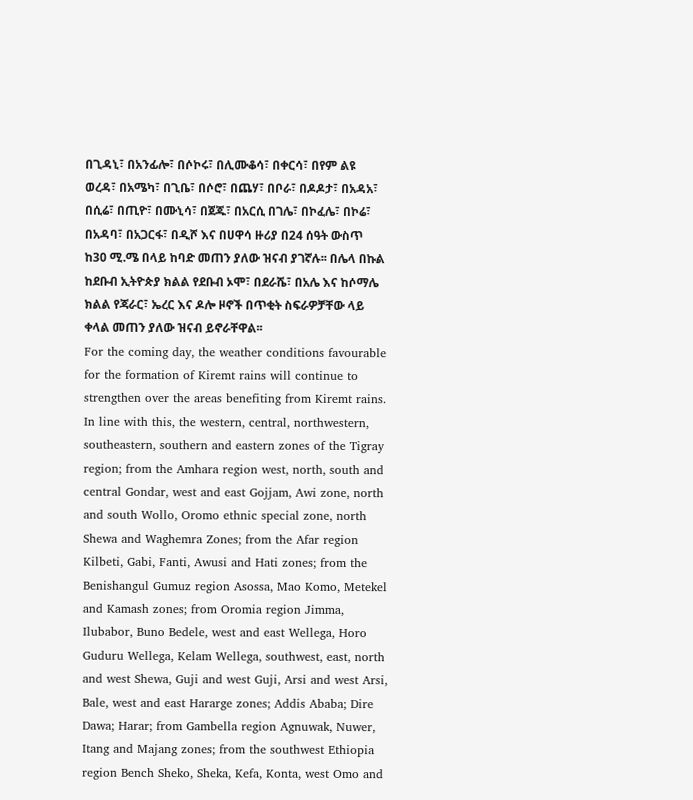በጊዳኒ፣ በአንፊሎ፣ በሶኮሩ፣ በሊሙቆሳ፣ በቀርሳ፣ በየም ልዩ ወረዳ፣ በአሜካ፣ በጊቤ፣ በሶሮ፣ በጨሃ፣ በቦራ፣ በዶዶታ፣ በአዳአ፣ በሲሬ፣ በጢዮ፣ በሙኒሳ፣ በጀጁ፣ በአርሲ በገሌ፣ በኮፈሌ፣ በኮሬ፣ በአዳባ፣ በአጋርፋ፣ በዲሾ እና በሀዋሳ ዙሪያ በ24 ሰዓት ውስጥ ከ30 ሚ.ሜ በላይ ከባድ መጠን ያለው ዝናብ ያገኛሉ፡፡ በሌላ በኩል ከደቡብ ኢትዮጵያ ክልል የደቡብ ኦሞ፣ በደራሼ፣ በአሌ እና ከሶማሌ ክልል የጃራር፣ ኤረር እና ዶሎ ዞኖች በጥቂት ስፍራዎቻቸው ላይ ቀላል መጠን ያለው ዝናብ ይኖራቸዋል፡፡
For the coming day, the weather conditions favourable for the formation of Kiremt rains will continue to strengthen over the areas benefiting from Kiremt rains. In line with this, the western, central, northwestern, southeastern, southern and eastern zones of the Tigray region; from the Amhara region west, north, south and central Gondar, west and east Gojjam, Awi zone, north and south Wollo, Oromo ethnic special zone, north Shewa and Waghemra Zones; from the Afar region Kilbeti, Gabi, Fanti, Awusi and Hati zones; from the Benishangul Gumuz region Asossa, Mao Komo, Metekel and Kamash zones; from Oromia region Jimma, Ilubabor, Buno Bedele, west and east Wellega, Horo Guduru Wellega, Kelam Wellega, southwest, east, north and west Shewa, Guji and west Guji, Arsi and west Arsi, Bale, west and east Hararge zones; Addis Ababa; Dire Dawa; Harar; from Gambella region Agnuwak, Nuwer, Itang and Majang zones; from the southwest Ethiopia region Bench Sheko, Sheka, Kefa, Konta, west Omo and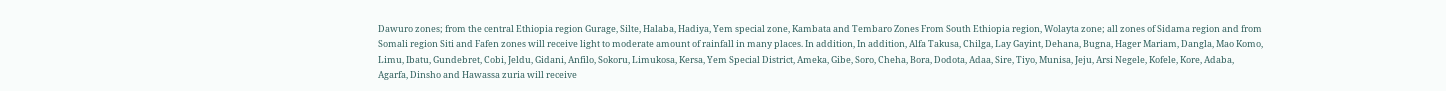Dawuro zones; from the central Ethiopia region Gurage, Silte, Halaba, Hadiya, Yem special zone, Kambata and Tembaro Zones From South Ethiopia region, Wolayta zone; all zones of Sidama region and from Somali region Siti and Fafen zones will receive light to moderate amount of rainfall in many places. In addition, In addition, Alfa Takusa, Chilga, Lay Gayint, Dehana, Bugna, Hager Mariam, Dangla, Mao Komo, Limu, Ibatu, Gundebret, Cobi, Jeldu, Gidani, Anfilo, Sokoru, Limukosa, Kersa, Yem Special District, Ameka, Gibe, Soro, Cheha, Bora, Dodota, Adaa, Sire, Tiyo, Munisa, Jeju, Arsi Negele, Kofele, Kore, Adaba, Agarfa, Dinsho and Hawassa zuria will receive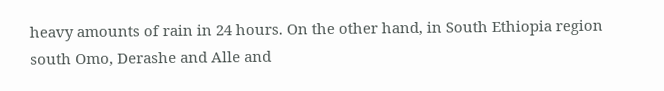heavy amounts of rain in 24 hours. On the other hand, in South Ethiopia region south Omo, Derashe and Alle and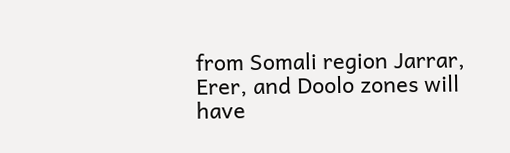from Somali region Jarrar, Erer, and Doolo zones will have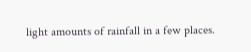light amounts of rainfall in a few places.